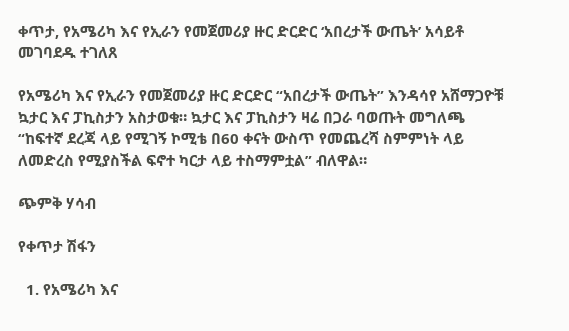ቀጥታ, የአሜሪካ እና የኢራን የመጀመሪያ ዙር ድርድር ‘አበረታች ውጤት’ አሳይቶ መገባደዱ ተገለጸ

የአሜሪካ እና የኢራን የመጀመሪያ ዙር ድርድር “አበረታች ውጤት” እንዳሳየ አሸማጋዮቹ ኳታር እና ፓኪስታን አስታወቁ። ኳታር እና ፓኪስታን ዛሬ በጋራ ባወጡት መግለጫ “ከፍተኛ ደረጃ ላይ የሚገኝ ኮሚቴ በ60 ቀናት ውስጥ የመጨረሻ ስምምነት ላይ ለመድረስ የሚያስችል ፍኖተ ካርታ ላይ ተስማምቷል” ብለዋል።

ጭምቅ ሃሳብ

የቀጥታ ሽፋን

  1. የአሜሪካ እና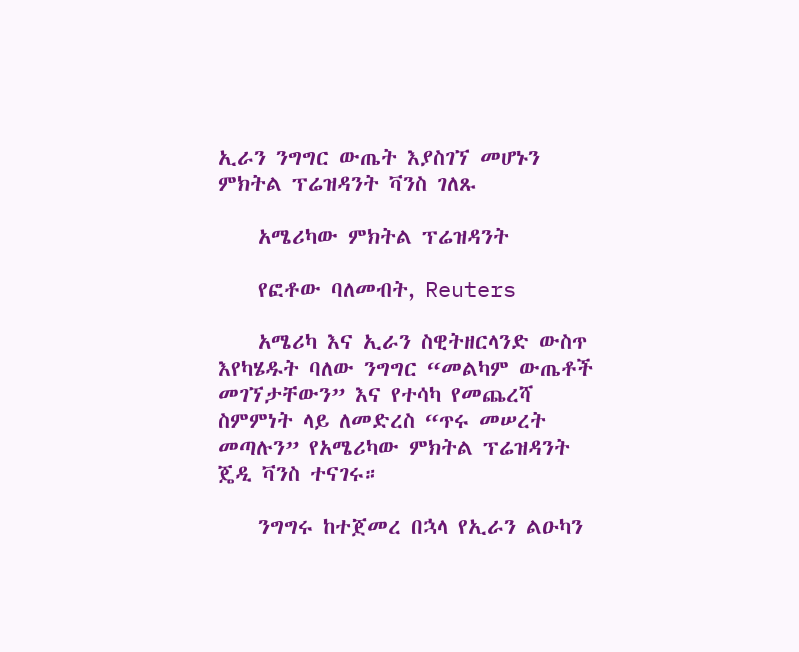ኢራን ንግግር ውጤት እያስገኘ መሆኑን ምክትል ፕሬዝዳንት ቫንስ ገለጹ

    አሜሪካው ምክትል ፕሬዝዳንት

    የፎቶው ባለመብት, Reuters

    አሜሪካ እና ኢራን ስዊትዘርላንድ ውስጥ እየካሄዱት ባለው ንግግር “መልካም ውጤቶች መገኘታቸውን” እና የተሳካ የመጨረሻ ስምምነት ላይ ለመድረስ “ጥሩ መሠረት መጣሉን” የአሜሪካው ምክትል ፕሬዝዳንት ጄዲ ቫንስ ተናገሩ።

    ንግግሩ ከተጀመረ በኋላ የኢራን ልዑካን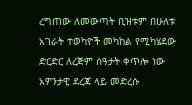ረግጠው ለመውጣት ቢዝቱም በሁለቱ አገራት ተወካዮች መካከል የሚካሄደው ድርድር ለረጅም ሰዓታት ቀጥሎ ነው አዎንታዊ ደረጃ ላይ መድረሱ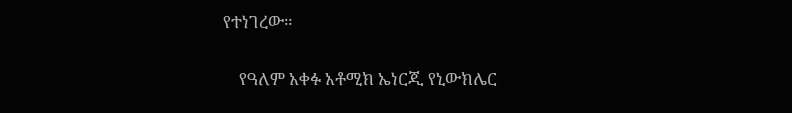የተነገረው።

    የዓለም አቀፉ አቶሚክ ኤነርጂ የኒውክሌር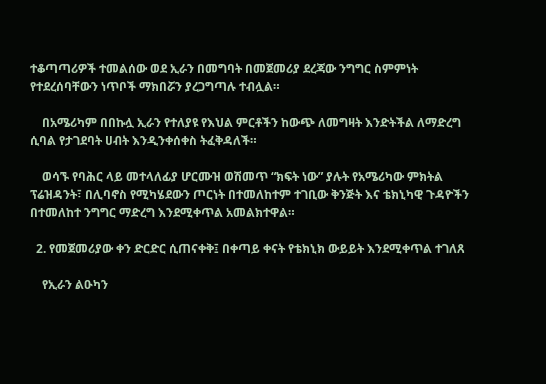ተቆጣጣሪዎች ተመልሰው ወደ ኢራን በመግባት በመጀመሪያ ደረጃው ንግግር ስምምነት የተደረሰባቸውን ነጥቦች ማክበሯን ያረጋግጣሉ ተብሏል።

    በአሜሪካም በበኩሏ ኢራን የተለያዩ የእህል ምርቶችን ከውጭ ለመግዛት እንድትችል ለማድረግ ሲባል የታገደባት ሀብት እንዲንቀሰቀስ ትፈቅዳለች።

    ወሳኙ የባሕር ላይ መተላለፊያ ሆርሙዝ ወሽመጥ “ክፍት ነው” ያሉት የአሜሪካው ምክትል ፕሬዝዳንት፣ በሊባኖስ የሚካሄደውን ጦርነት በተመለከተም ተገቢው ቅንጅት እና ቴክኒካዊ ጉዳዮችን በተመለከተ ንግግር ማድረግ እንደሚቀጥል አመልክተዋል።

  2. የመጀመሪያው ቀን ድርድር ሲጠናቀቅ፤ በቀጣይ ቀናት የቴክኒክ ውይይት እንደሚቀጥል ተገለጸ

    የኢራን ልዑካን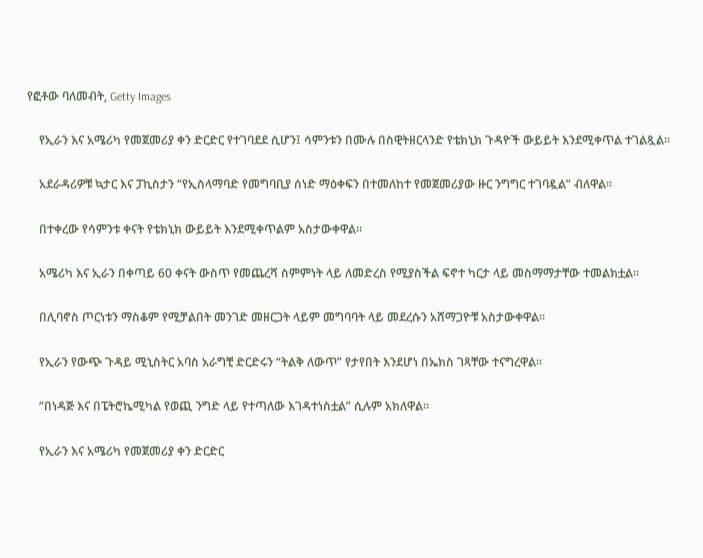የፎቶው ባለመብት, Getty Images

    የኢራን እና አሜሪካ የመጀመሪያ ቀን ድርድር የተገባደደ ሲሆን፤ ሳምንቱን በሙሉ በስዊትዘርላንድ የቴክኒክ ጉዳዮች ውይይት እንደሚቀጥል ተገልጿል።

    አደራዳሪዎቹ ኳታር እና ፓኪስታን “የኢስላማባድ የመግባቢያ ሰነድ ማዕቀፍን በተመለከተ የመጀመሪያው ዙር ንግግር ተገባዷል” ብለዋል።

    በተቀረው የሳምንቱ ቀናት የቴክኒክ ውይይት እንደሚቀጥልም አስታውቀዋል።

    አሜሪካ እና ኢራን በቀጣይ 60 ቀናት ውስጥ የመጨረሻ ስምምነት ላይ ለመድረስ የሚያስችል ፍኖተ ካርታ ላይ መስማማታቸው ተመልክቷል።

    በሊባኖስ ጦርነቱን ማስቆም የሚቻልበት መንገድ መዘርጋት ላይም መግባባት ላይ መደረሱን አሸማጋዮቹ አስታውቀዋል።

    የኢራን የውጭ ጉዳይ ሚኒስትር አባስ አራግቺ ድርድሩን “ትልቅ ለውጥ” የታየበት እንደሆነ በኤክስ ገጻቸው ተናግረዋል።

    “በነዳጅ እና በፔትሮኬሚካል የወጪ ንግድ ላይ የተጣለው እገዳተነስቷል” ሲሉም አክለዋል።

    የኢራን እና አሜሪካ የመጀመሪያ ቀን ድርድር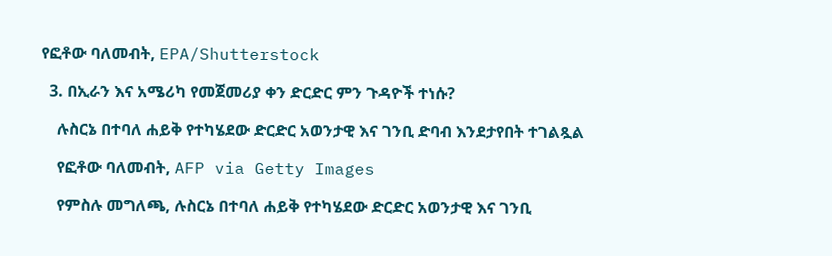የፎቶው ባለመብት, EPA/Shutterstock

  3. በኢራን እና አሜሪካ የመጀመሪያ ቀን ድርድር ምን ጉዳዮች ተነሱ?

    ሉስርኔ በተባለ ሐይቅ የተካሄደው ድርድር አወንታዊ እና ገንቢ ድባብ እንደታየበት ተገልጿል

    የፎቶው ባለመብት, AFP via Getty Images

    የምስሉ መግለጫ, ሉስርኔ በተባለ ሐይቅ የተካሄደው ድርድር አወንታዊ እና ገንቢ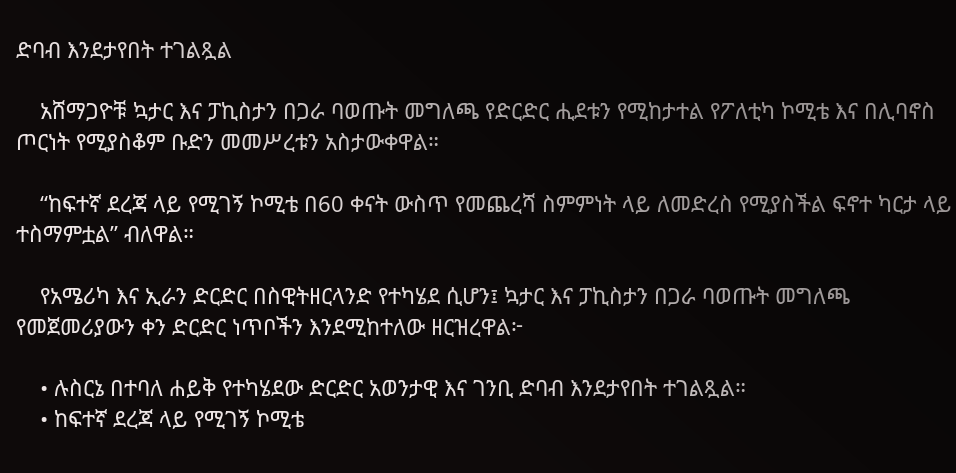ድባብ እንደታየበት ተገልጿል

    አሸማጋዮቹ ኳታር እና ፓኪስታን በጋራ ባወጡት መግለጫ የድርድር ሒደቱን የሚከታተል የፖለቲካ ኮሚቴ እና በሊባኖስ ጦርነት የሚያስቆም ቡድን መመሥረቱን አስታውቀዋል።

    “ከፍተኛ ደረጃ ላይ የሚገኝ ኮሚቴ በ60 ቀናት ውስጥ የመጨረሻ ስምምነት ላይ ለመድረስ የሚያስችል ፍኖተ ካርታ ላይ ተስማምቷል” ብለዋል።

    የአሜሪካ እና ኢራን ድርድር በስዊትዘርላንድ የተካሄደ ሲሆን፤ ኳታር እና ፓኪስታን በጋራ ባወጡት መግለጫ የመጀመሪያውን ቀን ድርድር ነጥቦችን እንደሚከተለው ዘርዝረዋል፦

    • ሉስርኔ በተባለ ሐይቅ የተካሄደው ድርድር አወንታዊ እና ገንቢ ድባብ እንደታየበት ተገልጿል።
    • ከፍተኛ ደረጃ ላይ የሚገኝ ኮሚቴ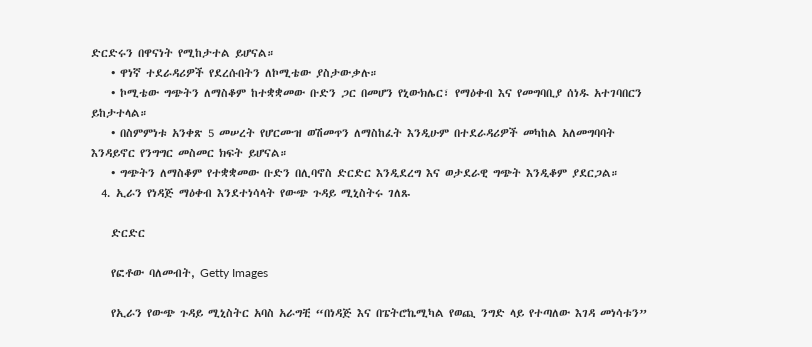ድርድሩን በዋናነት የሚከታተል ይሆናል።
    • ዋነኛ ተደራዳሪዎች የደረሱበትን ለኮሚቴው ያስታውቃሉ።
    • ኮሚቴው ግጭትን ለማስቆም ከተቋቋመው ቡድን ጋር በመሆን የኒውክሌር፣ የማዕቀብ እና የመግባቢያ ሰነዱ አተገባበርን ይከታተላል።
    • በስምምነቱ አንቀጽ 5 መሠረት የሆርሙዝ ወሽመጥን ለማስከፈት እንዲሁም በተደራዳሪዎች መካከል አለመግባባት እንዳይኖር የንግግር መስመር ክፍት ይሆናል።
    • ግጭትን ለማስቆም የተቋቋመው ቡድን በሊባኖስ ድርድር እንዲደረግ እና ወታደራዊ ግጭት እንዲቆም ያደርጋል።
  4. ኢራን የነዳጅ ማዕቀብ እንደተነሳላት የውጭ ጉዳይ ሚኒስትሩ ገለጹ

    ድርድር

    የፎቶው ባለመብት, Getty Images

    የኢራን የውጭ ጉዳይ ሚኒስትር አባስ አራግቺ “በነዳጅ እና በፔትሮኬሚካል የወጪ ንግድ ላይ የተጣለው እገዳ መነሳቱን”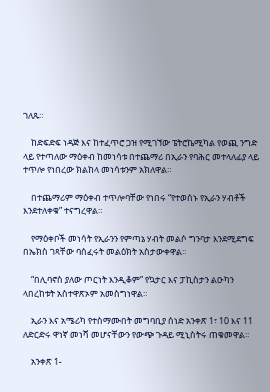ገለጹ።

    ከድፍድፍ ነዳጅ እና ከተፈጥሮ ጋዝ የሚገኘው ፔትሮኬሚካል የወጪ ንግድ ላይ የተጣለው ማዕቀብ ከመነሳቱ በተጨማሪ በኢራን የባሕር መተላለፊያ ላይ ተጥሎ የነበረው ክልከላ መነሳቱንም አክለዋል።

    በተጨማሪም ማዕቀብ ተጥሎባቸው የነበሩ “የተወሰኑ የኢራን ሃብቶች እንደተለቀቁ” ተናግረዋል።

    የማዕቀቦች መነሳት የኢራንን የምጣኔ ሃብት መልሶ ግንባታ እንደሚደግፍ በኤክስ ገጻቸው ባሰፈሩት መልዕክት አስታውቀዋል።

    “በሊባኖስ ያለው ጦርነት እንዲቆም” የኳታር እና ፓኪስታን ልዑካን ላበረከቱት አስተዋጽኦም አመስግነዋል።

    ኢራን እና አሜሪካ የተስማሙበት መግባቢያ ሰነድ አንቀጽ 1፣ 10 እና 11 ለድርድሩ ዋነኛ መነሻ መሆናቸውን የውጭ ጉዳይ ሚኒስትሩ ጠቁመዋል።

    አንቀጽ 1-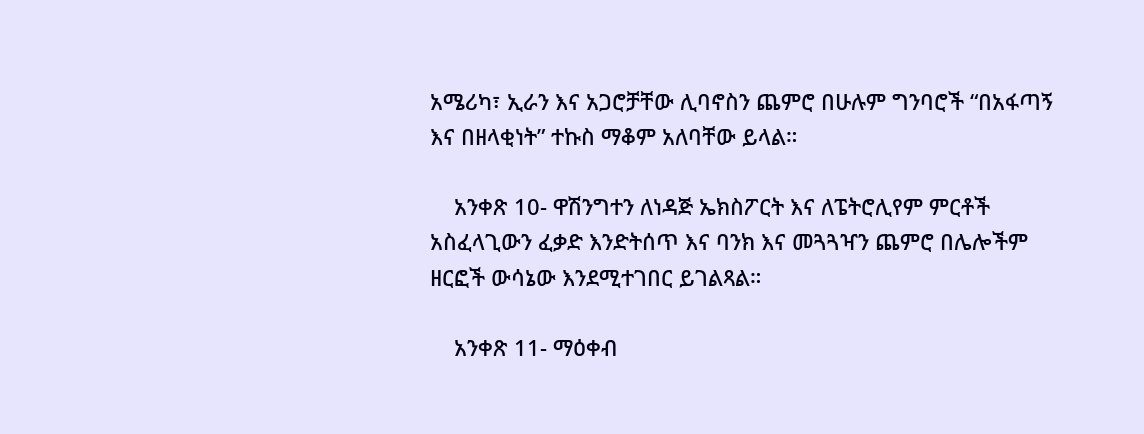አሜሪካ፣ ኢራን እና አጋሮቻቸው ሊባኖስን ጨምሮ በሁሉም ግንባሮች “በአፋጣኝ እና በዘላቂነት” ተኩስ ማቆም አለባቸው ይላል።

    አንቀጽ 10- ዋሽንግተን ለነዳጅ ኤክስፖርት እና ለፔትሮሊየም ምርቶች አስፈላጊውን ፈቃድ እንድትሰጥ እና ባንክ እና መጓጓዣን ጨምሮ በሌሎችም ዘርፎች ውሳኔው እንደሚተገበር ይገልጻል።

    አንቀጽ 11- ማዕቀብ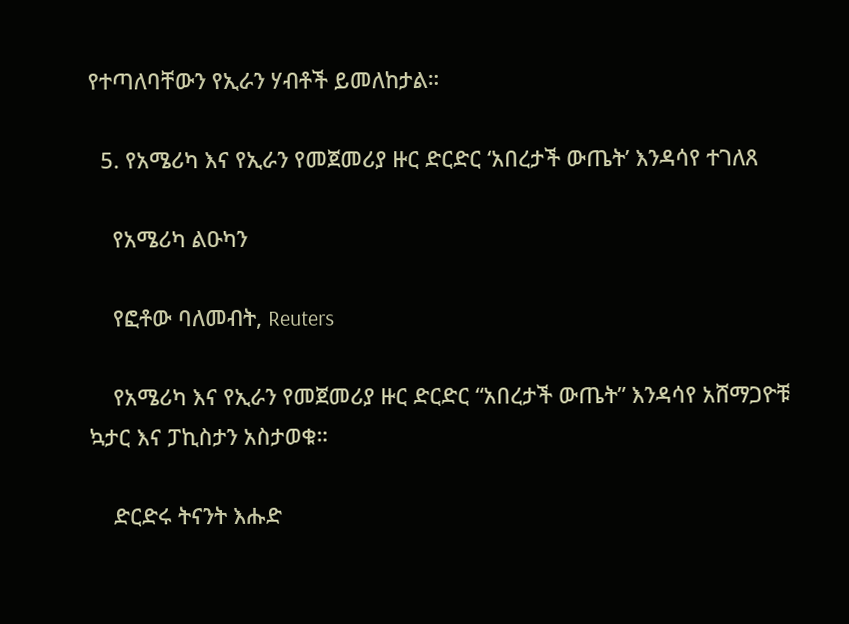የተጣለባቸውን የኢራን ሃብቶች ይመለከታል።

  5. የአሜሪካ እና የኢራን የመጀመሪያ ዙር ድርድር ‘አበረታች ውጤት’ እንዳሳየ ተገለጸ

    የአሜሪካ ልዑካን

    የፎቶው ባለመብት, Reuters

    የአሜሪካ እና የኢራን የመጀመሪያ ዙር ድርድር “አበረታች ውጤት” እንዳሳየ አሸማጋዮቹ ኳታር እና ፓኪስታን አስታወቁ።

    ድርድሩ ትናንት እሑድ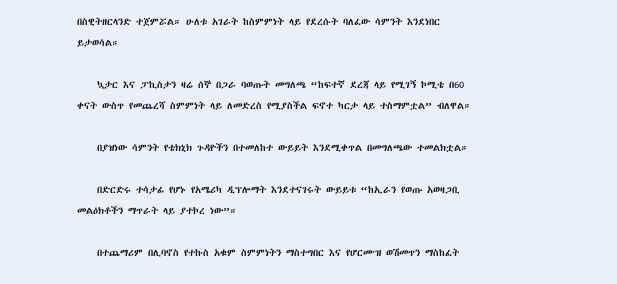በስዊትዘርላንድ ተጀምሯል። ሁለቱ አገራት ከስምምነት ላይ የደረሱት ባለፈው ሳምንት እንደነበር ይታወሳል።

    ኳታር እና ፓኪስታን ዛሬ ሰኞ በጋራ ባወጡት መግለጫ “ከፍተኛ ደረጃ ላይ የሚገኝ ኮሚቴ በ60 ቀናት ውስጥ የመጨረሻ ስምምነት ላይ ለመድረስ የሚያስችል ፍኖተ ካርታ ላይ ተስማምቷል” ብለዋል።

    በያዝነው ሳምንት የቴክኒክ ጉዳዮችን በተመለከተ ውይይት እንደሚቀጥል በመግለጫው ተመልክቷል።

    በድርድሩ ተሳታፊ የሆኑ የአሜሪካ ዲፕሎማት እንደተናገሩት ውይይቱ “ከኢራን የወጡ አወዛጋቢ መልዕክቶችን ማጥራት ላይ ያተኮረ ነው”።

    በተጨማሪም በሊባኖስ የተኩስ አቁም ስምምነትን ማስተግበር እና የሆርሙዝ ወሽመጥን ማስከፈት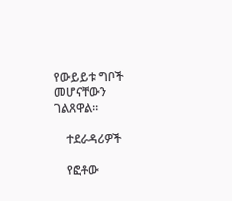የውይይቱ ግቦች መሆናቸውን ገልጸዋል።

    ተደራዳሪዎች

    የፎቶው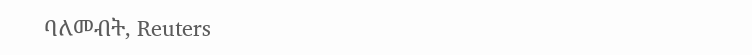ባለመብት, Reuters